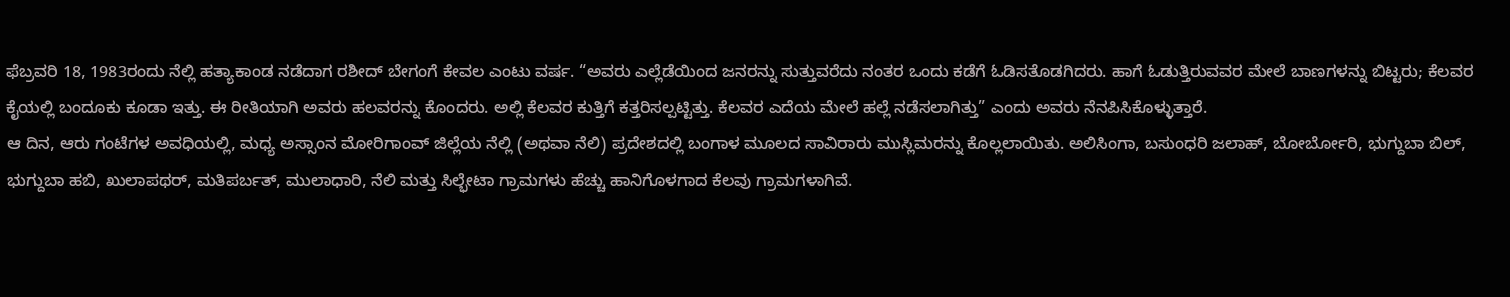ಫೆಬ್ರವರಿ 18, 1983ರಂದು ನೆಲ್ಲಿ ಹತ್ಯಾಕಾಂಡ ನಡೆದಾಗ ರಶೀದ್ ಬೇಗಂಗೆ ಕೇವಲ ಎಂಟು ವರ್ಷ. “ಅವರು ಎಲ್ಲೆಡೆಯಿಂದ ಜನರನ್ನು ಸುತ್ತುವರೆದು ನಂತರ ಒಂದು ಕಡೆಗೆ ಓಡಿಸತೊಡಗಿದರು. ಹಾಗೆ ಓಡುತ್ತಿರುವವರ ಮೇಲೆ ಬಾಣಗಳನ್ನು ಬಿಟ್ಟರು; ಕೆಲವರ ಕೈಯಲ್ಲಿ ಬಂದೂಕು ಕೂಡಾ ಇತ್ತು. ಈ ರೀತಿಯಾಗಿ ಅವರು ಹಲವರನ್ನು ಕೊಂದರು. ಅಲ್ಲಿ ಕೆಲವರ ಕುತ್ತಿಗೆ ಕತ್ತರಿಸಲ್ಪಟ್ಟಿತ್ತು. ಕೆಲವರ ಎದೆಯ ಮೇಲೆ ಹಲ್ಲೆ ನಡೆಸಲಾಗಿತ್ತು” ಎಂದು ಅವರು ನೆನಪಿಸಿಕೊಳ್ಳುತ್ತಾರೆ.
ಆ ದಿನ, ಆರು ಗಂಟೆಗಳ ಅವಧಿಯಲ್ಲಿ, ಮಧ್ಯ ಅಸ್ಸಾಂನ ಮೋರಿಗಾಂವ್ ಜಿಲ್ಲೆಯ ನೆಲ್ಲಿ (ಅಥವಾ ನೆಲಿ) ಪ್ರದೇಶದಲ್ಲಿ ಬಂಗಾಳ ಮೂಲದ ಸಾವಿರಾರು ಮುಸ್ಲಿಮರನ್ನು ಕೊಲ್ಲಲಾಯಿತು. ಅಲಿಸಿಂಗಾ, ಬಸುಂಧರಿ ಜಲಾಹ್, ಬೋರ್ಬೋರಿ, ಭುಗ್ದುಬಾ ಬಿಲ್, ಭುಗ್ದುಬಾ ಹಬಿ, ಖುಲಾಪಥರ್, ಮತಿಪರ್ಬತ್, ಮುಲಾಧಾರಿ, ನೆಲಿ ಮತ್ತು ಸಿಲ್ಭೇಟಾ ಗ್ರಾಮಗಳು ಹೆಚ್ಚು ಹಾನಿಗೊಳಗಾದ ಕೆಲವು ಗ್ರಾಮಗಳಾಗಿವೆ.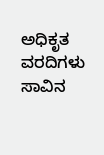ಅಧಿಕೃತ ವರದಿಗಳು ಸಾವಿನ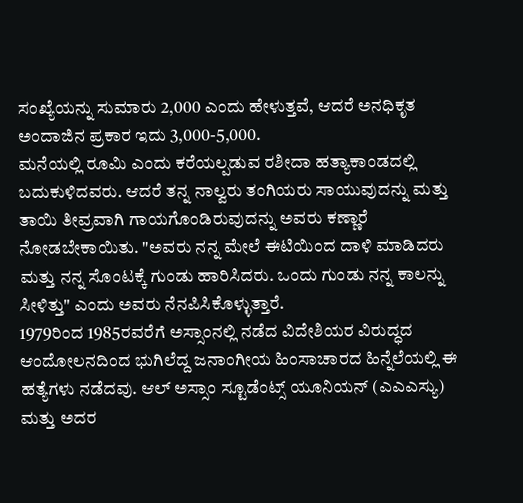ಸಂಖ್ಯೆಯನ್ನು ಸುಮಾರು 2,000 ಎಂದು ಹೇಳುತ್ತವೆ, ಆದರೆ ಅನಧಿಕೃತ ಅಂದಾಜಿನ ಪ್ರಕಾರ ಇದು 3,000-5,000.
ಮನೆಯಲ್ಲಿ ರೂಮಿ ಎಂದು ಕರೆಯಲ್ಪಡುವ ರಶೀದಾ ಹತ್ಯಾಕಾಂಡದಲ್ಲಿ ಬದುಕುಳಿದವರು. ಆದರೆ ತನ್ನ ನಾಲ್ವರು ತಂಗಿಯರು ಸಾಯುವುದನ್ನು ಮತ್ತು ತಾಯಿ ತೀವ್ರವಾಗಿ ಗಾಯಗೊಂಡಿರುವುದನ್ನು ಅವರು ಕಣ್ಣಾರೆ ನೋಡಬೇಕಾಯಿತು. "ಅವರು ನನ್ನ ಮೇಲೆ ಈಟಿಯಿಂದ ದಾಳಿ ಮಾಡಿದರು ಮತ್ತು ನನ್ನ ಸೊಂಟಕ್ಕೆ ಗುಂಡು ಹಾರಿಸಿದರು. ಒಂದು ಗುಂಡು ನನ್ನ ಕಾಲನ್ನು ಸೀಳಿತ್ತು" ಎಂದು ಅವರು ನೆನಪಿಸಿಕೊಳ್ಳುತ್ತಾರೆ.
1979ರಿಂದ 1985ರವರೆಗೆ ಅಸ್ಸಾಂನಲ್ಲಿ ನಡೆದ ವಿದೇಶಿಯರ ವಿರುದ್ಧದ ಆಂದೋಲನದಿಂದ ಭುಗಿಲೆದ್ದ ಜನಾಂಗೀಯ ಹಿಂಸಾಚಾರದ ಹಿನ್ನೆಲೆಯಲ್ಲಿ ಈ ಹತ್ಯೆಗಳು ನಡೆದವು. ಆಲ್ ಅಸ್ಸಾಂ ಸ್ಟೂಡೆಂಟ್ಸ್ ಯೂನಿಯನ್ (ಎಎಎಸ್ಯು) ಮತ್ತು ಅದರ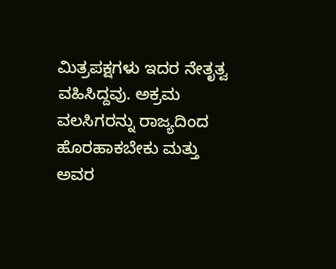ಮಿತ್ರಪಕ್ಷಗಳು ಇದರ ನೇತೃತ್ವ ವಹಿಸಿದ್ದವು. ಅಕ್ರಮ ವಲಸಿಗರನ್ನು ರಾಜ್ಯದಿಂದ ಹೊರಹಾಕಬೇಕು ಮತ್ತು ಅವರ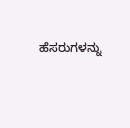ಹೆಸರುಗಳನ್ನು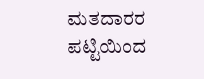ಮತದಾರರ ಪಟ್ಟಿಯಿಂದ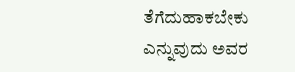ತೆಗೆದುಹಾಕಬೇಕು ಎನ್ನುವುದು ಅವರ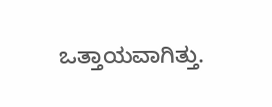ಒತ್ತಾಯವಾಗಿತ್ತು.